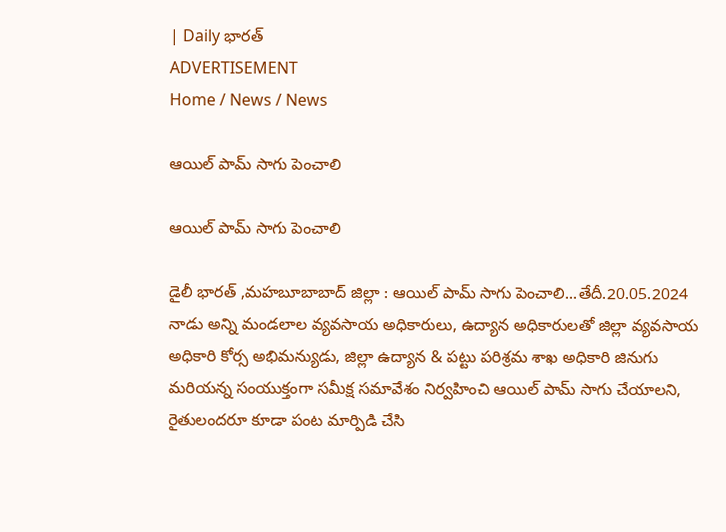| Daily భారత్
ADVERTISEMENT
Home / News / News

ఆయిల్ పామ్ సాగు పెంచాలి

ఆయిల్ పామ్ సాగు పెంచాలి

డైలీ భారత్ ,మహబూబాబాద్ జిల్లా : ఆయిల్ పామ్ సాగు పెంచాలి...తేదీ.20.05.2024 నాడు అన్ని మండలాల వ్యవసాయ అధికారులు, ఉద్యాన అధికారులతో జిల్లా వ్యవసాయ అధికారి కోర్స అభిమన్యుడు, జిల్లా ఉద్యాన & పట్టు పరిశ్రమ శాఖ అధికారి జినుగు మరియన్న సంయుక్తంగా సమీక్ష సమావేశం నిర్వహించి ఆయిల్ పామ్ సాగు చేయాలని, రైతులందరూ కూడా పంట మార్పిడి చేసి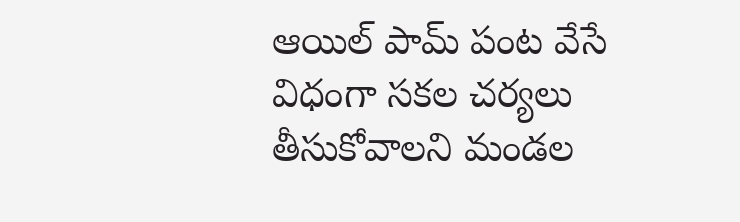ఆయిల్ పామ్ పంట వేసే విధంగా సకల చర్యలు తీసుకోవాలని మండల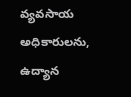వ్యవసాయ అధికారులను, ఉద్యాన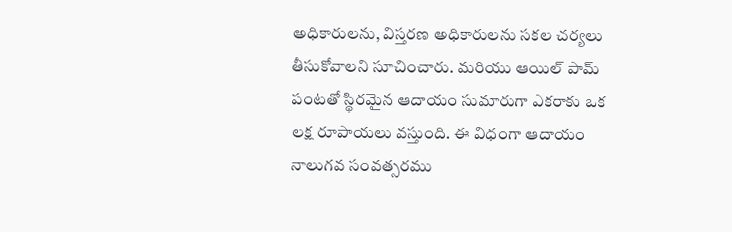అధికారులను, విస్తరణ అధికారులను సకల చర్యలు తీసుకోవాలని సూచించారు. మరియు ఆయిల్ పామ్ పంటతో స్థిరమైన ఆదాయం సుమారుగా ఎకరాకు ఒక లక్ష రూపాయలు వస్తుంది. ఈ విధంగా ఆదాయం నాలుగవ సంవత్సరము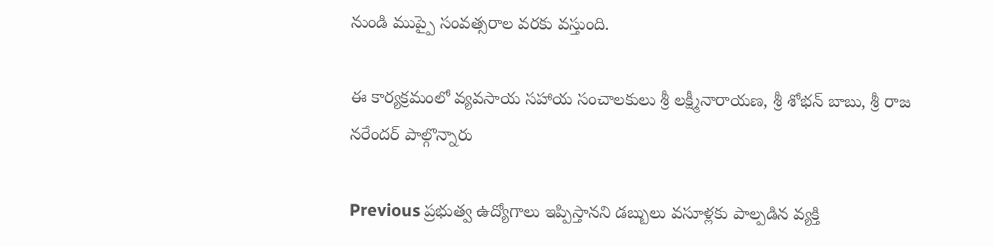నుండి ముప్పై సంవత్సరాల వరకు వస్తుంది.

ఈ కార్యక్రమంలో వ్యవసాయ సహాయ సంచాలకులు శ్రీ లక్ష్మీనారాయణ, శ్రీ శోభన్ బాబు, శ్రీ రాజ నరేందర్ పాల్గొన్నారు

Previous ప్రభుత్వ ఉద్యోగాలు ఇప్పిస్తానని డబ్బులు వసూళ్లకు పాల్పడిన వ్యక్తి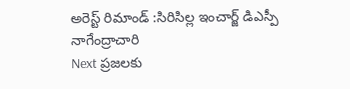అరెస్ట్ రిమాండ్ :సిరిసిల్ల ఇంచార్జ్ డిఎస్పీ నాగేంద్రాచారి
Next ప్రజలకు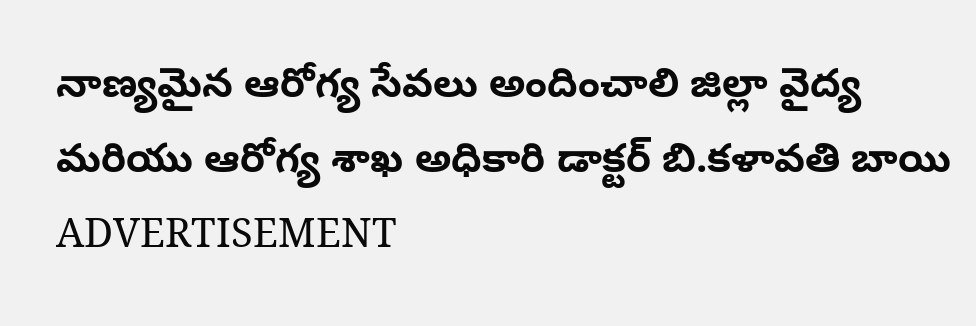నాణ్యమైన ఆరోగ్య సేవలు అందించాలి జిల్లా వైద్య మరియు ఆరోగ్య శాఖ అధికారి డాక్టర్ బి.కళావతి బాయి
ADVERTISEMENT